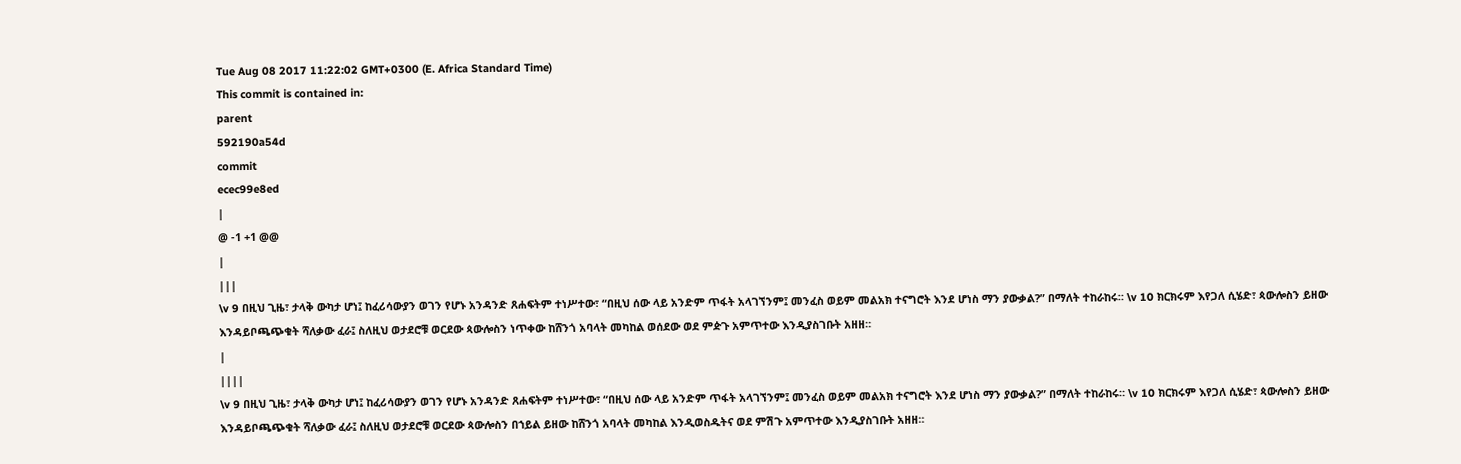Tue Aug 08 2017 11:22:02 GMT+0300 (E. Africa Standard Time)
This commit is contained in:
parent
592190a54d
commit
ecec99e8ed
|
@ -1 +1 @@
|
|||
\v 9 በዚህ ጊዜ፣ ታላቅ ውካታ ሆነ፤ ከፈሪሳውያን ወገን የሆኑ አንዳንድ ጸሐፍትም ተነሥተው፣ “በዚህ ሰው ላይ አንድም ጥፋት አላገኘንም፤ መንፈስ ወይም መልአክ ተናግሮት እንደ ሆነስ ማን ያውቃል?” በማለት ተከራከሩ። \v 10 ክርክሩም እየጋለ ሲሄድ፣ ጳውሎስን ይዘው እንዳይቦጫጭቁት ሻለቃው ፈራ፤ ስለዚህ ወታደሮቹ ወርደው ጳውሎስን ነጥቀው ከሸንጎ አባላት መካከል ወሰደው ወደ ምዽጉ አምጥተው እንዲያስገቡት አዘዘ።
|
||||
\v 9 በዚህ ጊዜ፣ ታላቅ ውካታ ሆነ፤ ከፈሪሳውያን ወገን የሆኑ አንዳንድ ጸሐፍትም ተነሥተው፣ “በዚህ ሰው ላይ አንድም ጥፋት አላገኘንም፤ መንፈስ ወይም መልአክ ተናግሮት እንደ ሆነስ ማን ያውቃል?” በማለት ተከራከሩ። \v 10 ክርክሩም እየጋለ ሲሄድ፣ ጳውሎስን ይዘው እንዳይቦጫጭቁት ሻለቃው ፈራ፤ ስለዚህ ወታደሮቹ ወርደው ጳውሎስን በኀይል ይዘው ከሸንጎ አባላት መካከል እንዲወስዱትና ወደ ምሽጉ አምጥተው እንዲያስገቡት አዘዘ።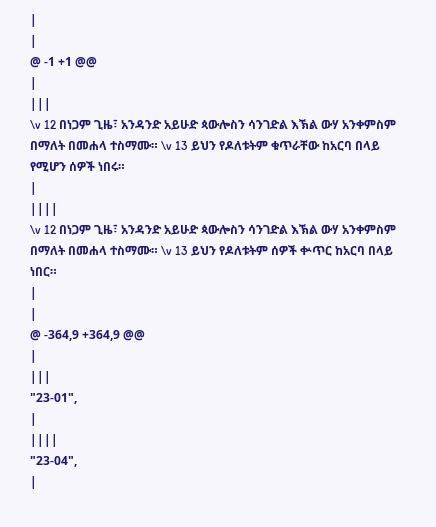|
|
@ -1 +1 @@
|
|||
\v 12 በነጋም ጊዜ፣ አንዳንድ አይሁድ ጳውሎስን ሳንገድል እኽል ውሃ አንቀምስም በማለት በመሐላ ተስማሙ። \v 13 ይህን የዶለቱትም ቁጥራቸው ከአርባ በላይ የሚሆን ሰዎች ነበሩ።
|
||||
\v 12 በነጋም ጊዜ፣ አንዳንድ አይሁድ ጳውሎስን ሳንገድል እኽል ውሃ አንቀምስም በማለት በመሐላ ተስማሙ። \v 13 ይህን የዶለቱትም ሰዎች ቍጥር ከአርባ በላይ ነበር።
|
|
@ -364,9 +364,9 @@
|
|||
"23-01",
|
||||
"23-04",
|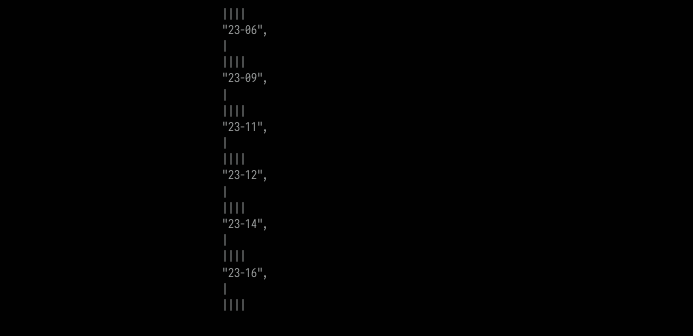||||
"23-06",
|
||||
"23-09",
|
||||
"23-11",
|
||||
"23-12",
|
||||
"23-14",
|
||||
"23-16",
|
||||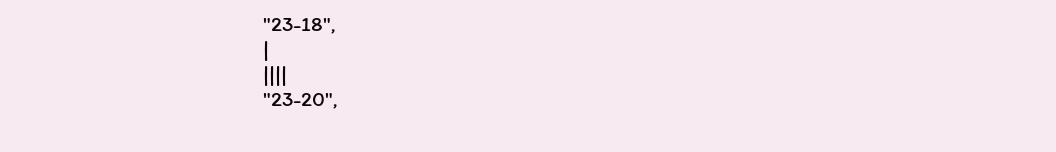"23-18",
|
||||
"23-20",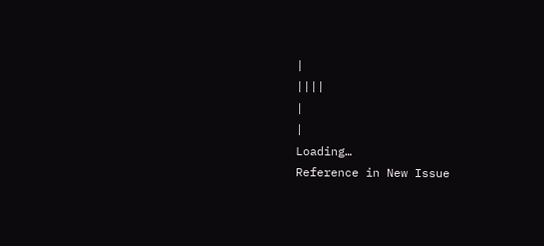|
||||
|
|
Loading…
Reference in New Issue